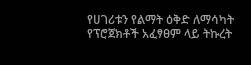የሀገሪቱን የልማት ዕቅድ ለማሳካት የፕሮጀክቶች አፈፃፀም ላይ ትኩረት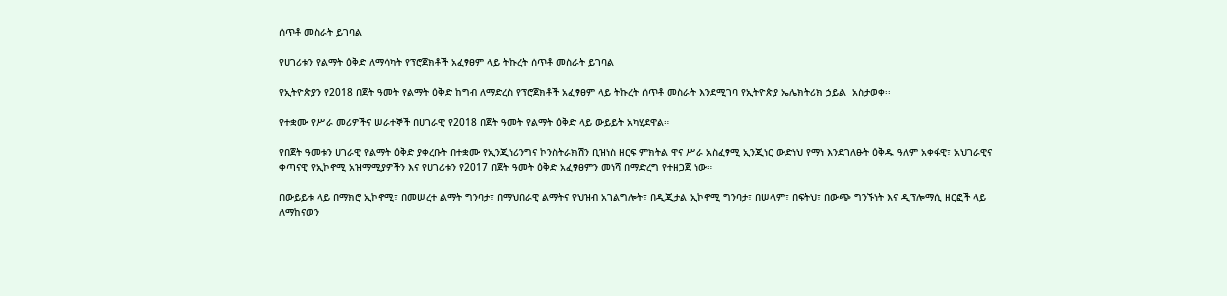ሰጥቶ መስራት ይገባል

የሀገሪቱን የልማት ዕቅድ ለማሳካት የፕሮጀክቶች አፈፃፀም ላይ ትኩረት ሰጥቶ መስራት ይገባል

የኢትዮጵያን የ2018 በጀት ዓመት የልማት ዕቅድ ከግብ ለማድረስ የፕሮጀክቶች አፈፃፀም ላይ ትኩረት ሰጥቶ መስራት እንደሚገባ የኢትዮጵያ ኤሌክትሪክ ኃይል  አስታወቀ፡፡

የተቋሙ የሥራ መሪዎችና ሠራተኞች በሀገራዊ የ2018 በጀት ዓመት የልማት ዕቅድ ላይ ውይይት አካሂደዋል።

የበጀት ዓመቱን ሀገራዊ የልማት ዕቅድ ያቀረቡት በተቋሙ የኢንጂነሪንግና ኮንስትራክሽን ቢዝነስ ዘርፍ ምክትል ዋና ሥራ አስፈፃሚ ኢንጂነር ውድነህ የማነ እንደገለፁት ዕቅዱ ዓለም አቀፋዊ፣ አህገራዊና ቀጣናዊ የኢኮኖሚ አዝማሚያዎችን እና የሀገሪቱን የ2017 በጀት ዓመት ዕቅድ አፈፃፀምን መነሻ በማድረግ የተዘጋጀ ነው።

በውይይቱ ላይ በማክሮ ኢኮኖሚ፣ በመሠረተ ልማት ግንባታ፣ በማህበራዊ ልማትና የህዝብ አገልግሎት፣ በዲጂታል ኢኮኖሚ ግንባታ፣ በሠላም፣ በፍትህ፣ በውጭ ግንኙነት እና ዲፕሎማሲ ዘርፎች ላይ ለማከናወን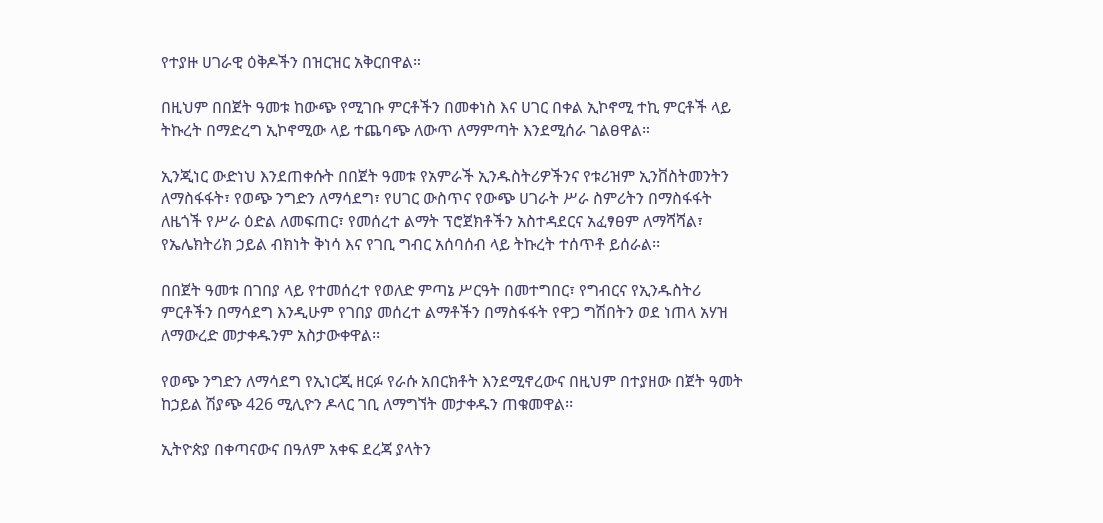የተያዙ ሀገራዊ ዕቅዶችን በዝርዝር አቅርበዋል።

በዚህም በበጀት ዓመቱ ከውጭ የሚገቡ ምርቶችን በመቀነስ እና ሀገር በቀል ኢኮኖሚ ተኪ ምርቶች ላይ ትኩረት በማድረግ ኢኮኖሚው ላይ ተጨባጭ ለውጥ ለማምጣት እንደሚሰራ ገልፀዋል።

ኢንጂነር ውድነህ እንደጠቀሱት በበጀት ዓመቱ የአምራች ኢንዱስትሪዎችንና የቱሪዝም ኢንቨስትመንትን ለማስፋፋት፣ የወጭ ንግድን ለማሳደግ፣ የሀገር ውስጥና የውጭ ሀገራት ሥራ ስምሪትን በማስፋፋት ለዜጎች የሥራ ዕድል ለመፍጠር፣ የመሰረተ ልማት ፕሮጀክቶችን አስተዳደርና አፈፃፀም ለማሻሻል፣ የኤሌክትሪክ ኃይል ብክነት ቅነሳ እና የገቢ ግብር አሰባሰብ ላይ ትኩረት ተሰጥቶ ይሰራል፡፡

በበጀት ዓመቱ በገበያ ላይ የተመሰረተ የወለድ ምጣኔ ሥርዓት በመተግበር፣ የግብርና የኢንዱስትሪ ምርቶችን በማሳደግ እንዲሁም የገበያ መሰረተ ልማቶችን በማስፋፋት የዋጋ ግሽበትን ወደ ነጠላ አሃዝ ለማውረድ መታቀዱንም አስታውቀዋል፡፡

የወጭ ንግድን ለማሳደግ የኢነርጂ ዘርፉ የራሱ አበርክቶት እንደሚኖረውና በዚህም በተያዘው በጀት ዓመት ከኃይል ሽያጭ 426 ሚሊዮን ዶላር ገቢ ለማግኘት መታቀዱን ጠቁመዋል፡፡

ኢትዮጵያ በቀጣናውና በዓለም አቀፍ ደረጃ ያላትን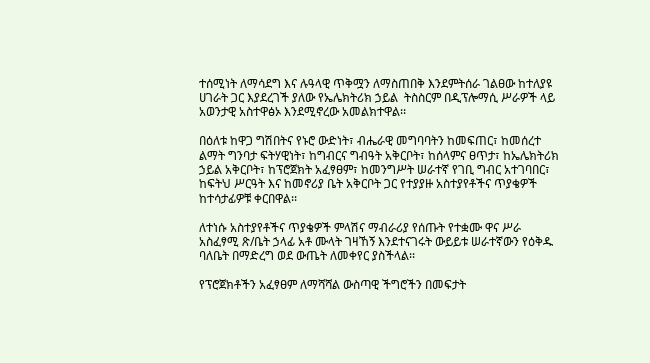ተሰሚነት ለማሳደግ እና ሉዓላዊ ጥቅሟን ለማስጠበቅ እንደምትሰራ ገልፀው ከተለያዩ ሀገራት ጋር እያደረገች ያለው የኤሌክትሪክ ኃይል  ትስስርም በዲፕሎማሲ ሥራዎች ላይ አወንታዊ አስተዋፅኦ እንደሚኖረው አመልክተዋል፡፡

በዕለቱ ከዋጋ ግሽበትና የኑሮ ውድነት፣ ብሔራዊ መግባባትን ከመፍጠር፣ ከመሰረተ ልማት ግንባታ ፍትሃዊነት፣ ከግብርና ግብዓት አቅርቦት፣ ከሰላምና ፀጥታ፣ ከኤሌክትሪክ ኃይል አቅርቦት፣ ከፕሮጀክት አፈፃፀም፣ ከመንግሥት ሠራተኛ የገቢ ግብር አተገባበር፣ ከፍትህ ሥርዓት እና ከመኖሪያ ቤት አቅርቦት ጋር የተያያዙ አስተያየቶችና ጥያቄዎች ከተሳታፊዎቹ ቀርበዋል፡፡

ለተነሱ አስተያየቶችና ጥያቄዎች ምላሽና ማብራሪያ የሰጡት የተቋሙ ዋና ሥራ አስፈፃሚ ጽ/ቤት ኃላፊ አቶ ሙላት ገዛኸኝ እንደተናገሩት ውይይቱ ሠራተኛውን የዕቅዱ ባለቤት በማድረግ ወደ ውጤት ለመቀየር ያስችላል፡፡

የፕሮጀክቶችን አፈፃፀም ለማሻሻል ውስጣዊ ችግሮችን በመፍታት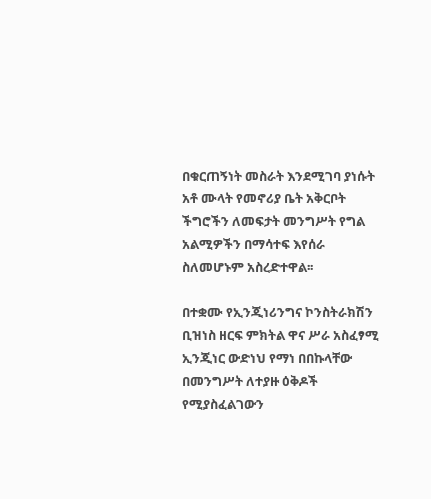በቁርጠኝነት መስራት እንደሚገባ ያነሱት አቶ ሙላት የመኖሪያ ቤት አቅርቦት ችግሮችን ለመፍታት መንግሥት የግል አልሚዎችን በማሳተፍ እየሰራ ስለመሆኑም አስረድተዋል፡፡

በተቋሙ የኢንጂነሪንግና ኮንስትራክሽን ቢዝነስ ዘርፍ ምክትል ዋና ሥራ አስፈፃሚ ኢንጂነር ውድነህ የማነ በበኩላቸው በመንግሥት ለተያዙ ዕቅዶች የሚያስፈልገውን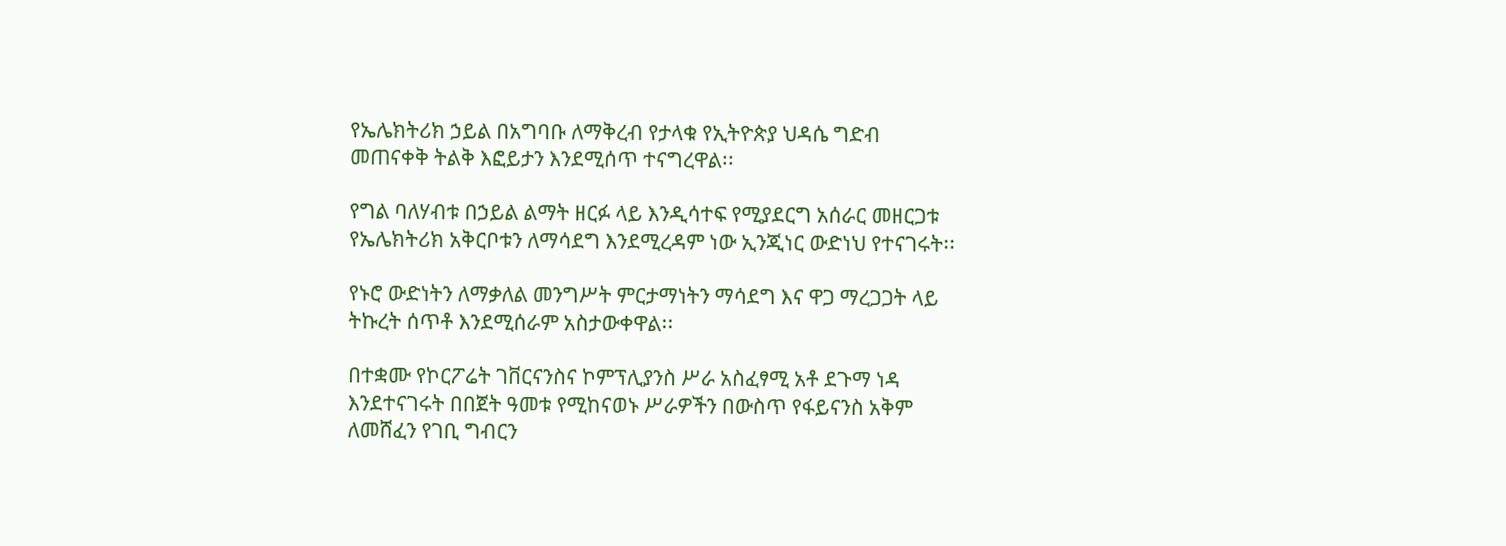የኤሌክትሪክ ኃይል በአግባቡ ለማቅረብ የታላቁ የኢትዮጵያ ህዳሴ ግድብ መጠናቀቅ ትልቅ እፎይታን እንደሚሰጥ ተናግረዋል፡፡

የግል ባለሃብቱ በኃይል ልማት ዘርፉ ላይ እንዲሳተፍ የሚያደርግ አሰራር መዘርጋቱ የኤሌክትሪክ አቅርቦቱን ለማሳደግ እንደሚረዳም ነው ኢንጂነር ውድነህ የተናገሩት፡፡

የኑሮ ውድነትን ለማቃለል መንግሥት ምርታማነትን ማሳደግ እና ዋጋ ማረጋጋት ላይ ትኩረት ሰጥቶ እንደሚሰራም አስታውቀዋል፡፡

በተቋሙ የኮርፖሬት ገቨርናንስና ኮምፕሊያንስ ሥራ አስፈፃሚ አቶ ደጉማ ነዳ እንደተናገሩት በበጀት ዓመቱ የሚከናወኑ ሥራዎችን በውስጥ የፋይናንስ አቅም ለመሸፈን የገቢ ግብርን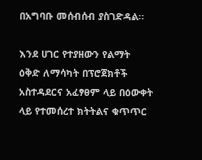በአግባቡ መሰብሰብ ያስገድዳል፡፡

እንደ ሀገር የተያዘውን የልማት ዕቅድ ለማሳካት በፕሮጀክቶች አስተዳደርና አፈፃፀም ላይ በዕውቀት ላይ የተመሰረተ ክትትልና ቁጥጥር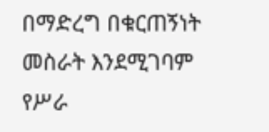በማድረግ በቁርጠኝነት መስራት እንደሚገባም የሥራ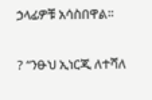ኃላፊዎቹ አሳስበዋል፡፡

? “ንፁህ ኢነርጂ ለተሻለ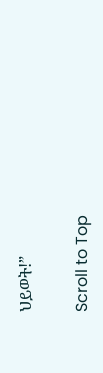ህይወት!”

Scroll to Top